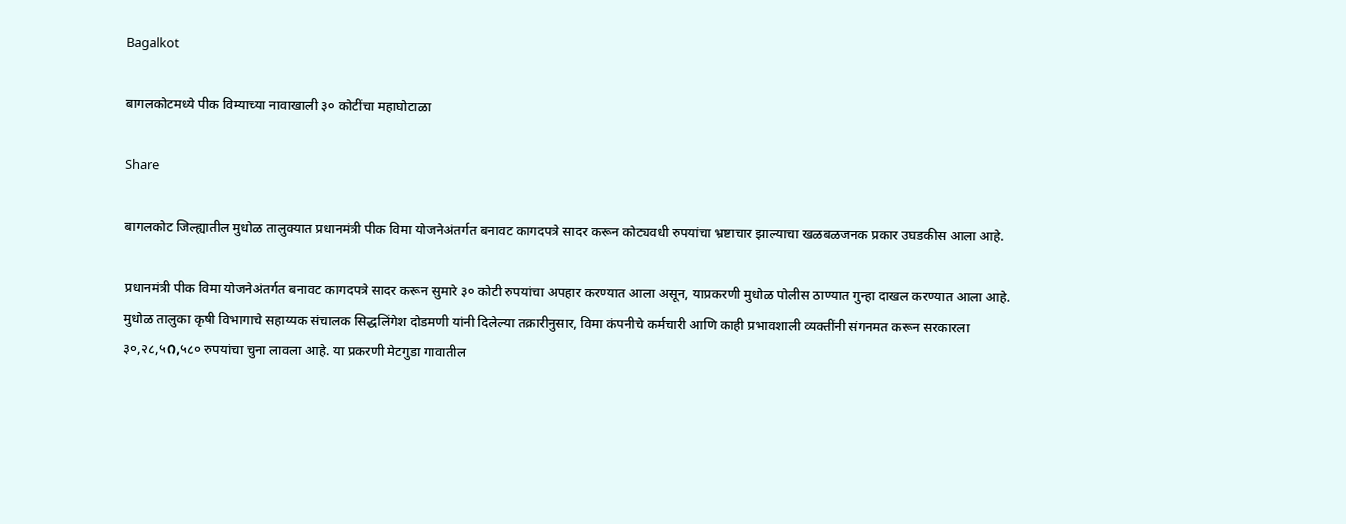Bagalkot

बागलकोटमध्ये पीक विम्याच्या नावाखाली ३० कोटींचा महाघोटाळा

Share

बागलकोट जिल्ह्यातील मुधोळ तालुक्यात प्रधानमंत्री पीक विमा योजनेअंतर्गत बनावट कागदपत्रे सादर करून कोट्यवधी रुपयांचा भ्रष्टाचार झाल्याचा खळबळजनक प्रकार उघडकीस आला आहे.

प्रधानमंत्री पीक विमा योजनेअंतर्गत बनावट कागदपत्रे सादर करून सुमारे ३० कोटी रुपयांचा अपहार करण्यात आला असून, याप्रकरणी मुधोळ पोलीस ठाण्यात गुन्हा दाखल करण्यात आला आहे. मुधोळ तालुका कृषी विभागाचे सहाय्यक संचालक सिद्धलिंगेश दोडमणी यांनी दिलेल्या तक्रारीनुसार, विमा कंपनीचे कर्मचारी आणि काही प्रभावशाली व्यक्तींनी संगनमत करून सरकारला ३०,२८,५೧,५८० रुपयांचा चुना लावला आहे. या प्रकरणी मेटगुडा गावातील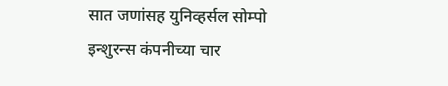सात जणांसह युनिव्हर्सल सोम्पो इन्शुरन्स कंपनीच्या चार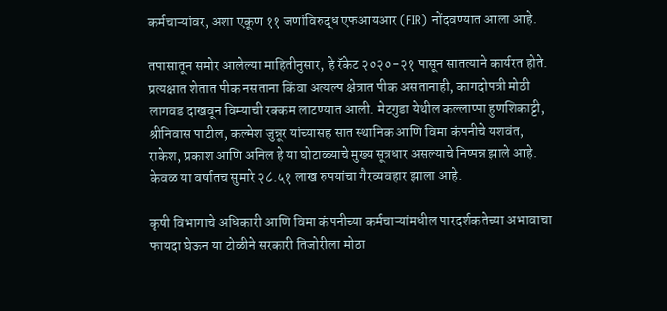कर्मचाऱ्यांवर, अशा एकूण ११ जणांविरुद्ध एफआयआर (FIR) नोंदवण्यात आला आहे.

तपासातून समोर आलेल्या माहितीनुसार, हे रॅकेट २०२०-२१ पासून सातत्याने कार्यरत होते. प्रत्यक्षात शेतात पीक नसताना किंवा अत्यल्प क्षेत्रात पीक असतानाही, कागदोपत्री मोठी लागवड दाखवून विम्याची रक्कम लाटण्यात आली. मेटगुडा येथील कल्लाप्पा हुणशिकाट्टी, श्रीनिवास पाटील, कल्मेश जुन्नूर यांच्यासह सात स्थानिक आणि विमा कंपनीचे यशवंत, राकेश, प्रकाश आणि अनिल हे या घोटाळ्याचे मुख्य सूत्रधार असल्याचे निष्पन्न झाले आहे. केवळ या वर्षातच सुमारे २८.५१ लाख रुपयांचा गैरव्यवहार झाला आहे.

कृषी विभागाचे अधिकारी आणि विमा कंपनीच्या कर्मचाऱ्यांमधील पारदर्शकतेच्या अभावाचा फायदा घेऊन या टोळीने सरकारी तिजोरीला मोठा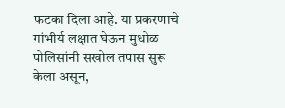फटका दिला आहे. या प्रकरणाचे गांभीर्य लक्षात घेऊन मुधोळ पोलिसांनी सखोल तपास सुरू केला असून,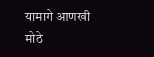यामागे आणखी मोठे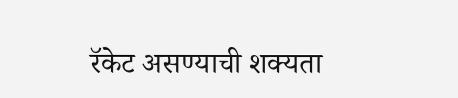रॅकेट असण्याची शक्यता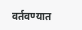वर्तवण्यात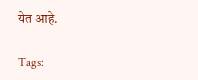येत आहे.

Tags: